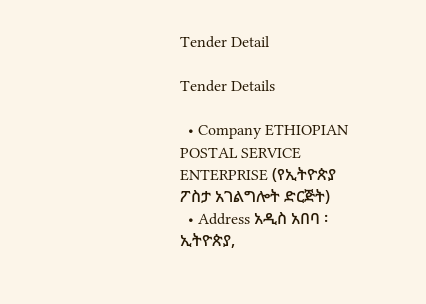Tender Detail

Tender Details

  • Company ETHIOPIAN POSTAL SERVICE ENTERPRISE (የኢትዮጵያ ፖስታ አገልግሎት ድርጅት)
  • Address አዲስ አበባ ፡ ኢትዮጵያ,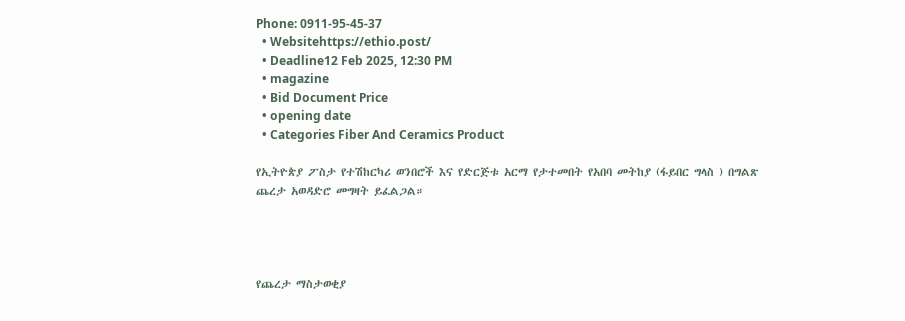Phone: 0911-95-45-37
  • Websitehttps://ethio.post/
  • Deadline12 Feb 2025, 12:30 PM
  • magazine
  • Bid Document Price
  • opening date
  • Categories Fiber And Ceramics Product

የኢትዮጵያ ፖስታ የተሽከርካሪ ወንበሮች እና የድርጅቱ አርማ የታተመበት የአበባ መትከያ (ፋይበር ግላስ ) በግልጽ ጨረታ አወዳድሮ መግዛት ይፈልጋል።




የጨረታ ማስታወቂያ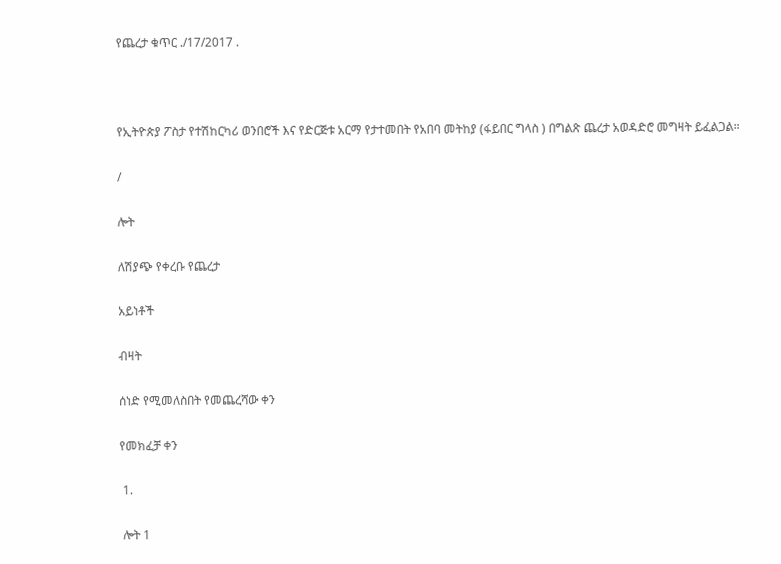የጨረታ ቁጥር ./17/2017 .



የኢትዮጵያ ፖስታ የተሽከርካሪ ወንበሮች እና የድርጅቱ አርማ የታተመበት የአበባ መትከያ (ፋይበር ግላስ ) በግልጽ ጨረታ አወዳድሮ መግዛት ይፈልጋል።

/

ሎት

ለሽያጭ የቀረቡ የጨረታ

አይነቶች

ብዛት

ሰነድ የሚመለስበት የመጨረሻው ቀን

የመክፈቻ ቀን

 1.

 ሎት 1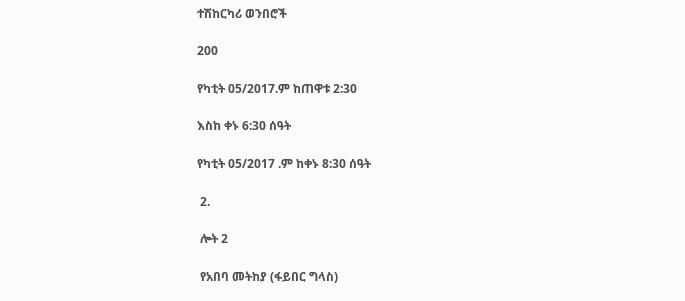ተሽከርካሪ ወንበሮች

200

የካቲት 05/2017.ም ከጠዋቱ 2:30

እስከ ቀኑ 6:30 ሰዓት

የካቲት 05/2017 .ም ከቀኑ 8:30 ሰዓት

 2.

 ሎት 2

 የአበባ መትከያ (ፋይበር ግላስ)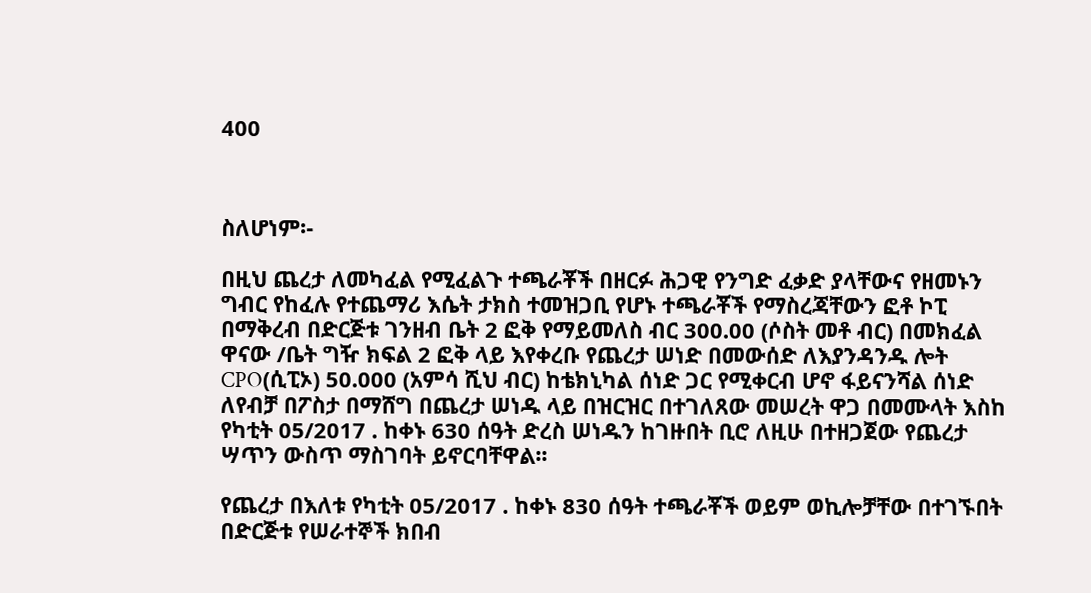400



ስለሆነም፡-

በዚህ ጨረታ ለመካፈል የሚፈልጉ ተጫራቾች በዘርፉ ሕጋዊ የንግድ ፈቃድ ያላቸውና የዘመኑን ግብር የከፈሉ የተጨማሪ እሴት ታክስ ተመዝጋቢ የሆኑ ተጫራቾች የማስረጃቸውን ፎቶ ኮፒ በማቅረብ በድርጅቱ ገንዘብ ቤት 2 ፎቅ የማይመለስ ብር 300.00 (ሶስት መቶ ብር) በመክፈል ዋናው /ቤት ግዥ ክፍል 2 ፎቅ ላይ እየቀረቡ የጨረታ ሠነድ በመውሰድ ለእያንዳንዱ ሎት CPO(ሲፒኦ) 50.000 (አምሳ ሺህ ብር) ከቴክኒካል ሰነድ ጋር የሚቀርብ ሆኖ ፋይናንሻል ሰነድ ለየብቻ በፖስታ በማሸግ በጨረታ ሠነዱ ላይ በዝርዝር በተገለጸው መሠረት ዋጋ በመሙላት እስከ የካቲት 05/2017 . ከቀኑ 630 ሰዓት ድረስ ሠነዱን ከገዙበት ቢሮ ለዚሁ በተዘጋጀው የጨረታ ሣጥን ውስጥ ማስገባት ይኖርባቸዋል፡፡

የጨረታ በእለቱ የካቲት 05/2017 . ከቀኑ 830 ሰዓት ተጫራቾች ወይም ወኪሎቻቸው በተገኙበት በድርጅቱ የሠራተኞች ክበብ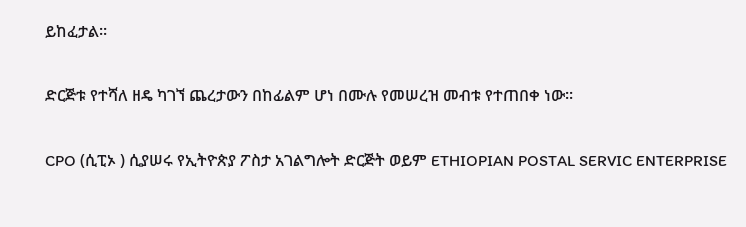ይከፈታል፡፡

ድርጅቱ የተሻለ ዘዴ ካገኘ ጨረታውን በከፊልም ሆነ በሙሉ የመሠረዝ መብቱ የተጠበቀ ነው፡፡

CPO (ሲፒኦ ) ሲያሠሩ የኢትዮጵያ ፖስታ አገልግሎት ድርጅት ወይም ETHIOPIAN POSTAL SERVIC ENTERPRISE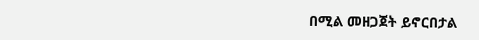በሚል መዘጋጀት ይኖርበታል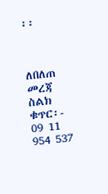፡፡



ለበለጠ መረጃ ስልክ ቁጥር፡- 09 11 954 537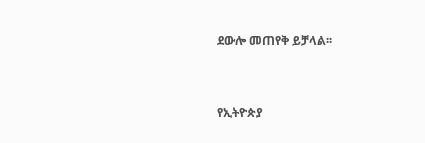ደውሎ መጠየቅ ይቻላል፡፡



የኢትዮጵያ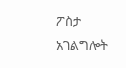ፖስታ አገልግሎት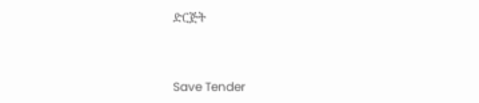ድርጅት



Save Tender